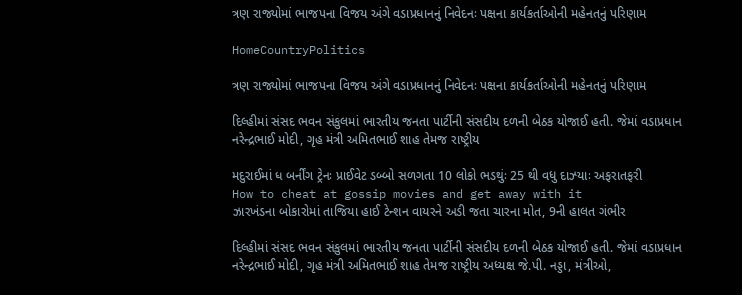ત્રણ રાજ્યોમાં ભાજપના વિજય અંગે વડાપ્રધાનનું નિવેદનઃ પક્ષના કાર્યકર્તાઓની મહેનતનું પરિણામ

HomeCountryPolitics

ત્રણ રાજ્યોમાં ભાજપના વિજય અંગે વડાપ્રધાનનું નિવેદનઃ પક્ષના કાર્યકર્તાઓની મહેનતનું પરિણામ

દિલ્હીમાં સંસદ ભવન સંકુલમાં ભારતીય જનતા પાર્ટીની સંસદીય દળની બેઠક યોજાઈ હતી. જેમાં વડાપ્રધાન નરેન્દ્રભાઈ મોદી, ગૃહ મંત્રી અમિતભાઈ શાહ તેમજ રાષ્ટ્રીય

મદુરાઈમાં ધ બર્નીંગ ટ્રેનઃ પ્રાઈવેટ ડબ્બો સળગતા 10 લોકો ભડથુંઃ 25 થી વધુ દાઝ્યાઃ અફરાતફરી
How to cheat at gossip movies and get away with it
ઝારખંડના બોકારોમાં તાજિયા હાઈ ટેન્શન વાયરને અડી જતા ચારના મોત, 9ની હાલત ગંભીર

દિલ્હીમાં સંસદ ભવન સંકુલમાં ભારતીય જનતા પાર્ટીની સંસદીય દળની બેઠક યોજાઈ હતી. જેમાં વડાપ્રધાન નરેન્દ્રભાઈ મોદી, ગૃહ મંત્રી અમિતભાઈ શાહ તેમજ રાષ્ટ્રીય અધ્યક્ષ જે.પી. નડ્ડા, મંત્રીઓ,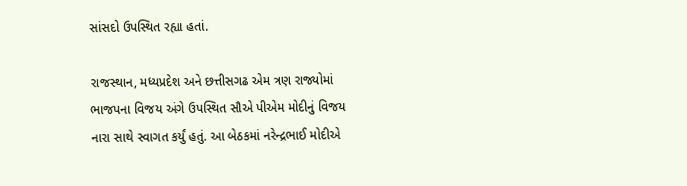સાંસદો ઉપસ્થિત રહ્યા હતાં.

રાજસ્થાન, મધ્યપ્રદેશ અને છત્તીસગઢ એમ ત્રણ રાજ્યોમાં ભાજપના વિજય અંગે ઉપસ્થિત સૌએ પીએમ મોદીનું વિજય નારા સાથે સ્વાગત કર્યું હતું. આ બેઠકમાં નરેન્દ્રભાઈ મોદીએ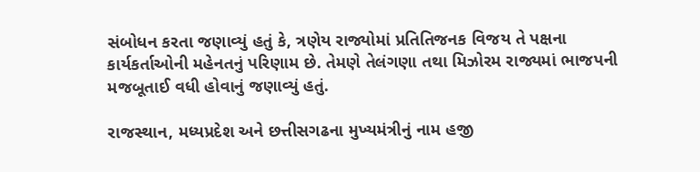સંબોધન કરતા જણાવ્યું હતું કે, ત્રણેય રાજ્યોમાં પ્રતિતિજનક વિજય તે પક્ષના કાર્યકર્તાઓની મહેનતનું પરિણામ છે. તેમણે તેલંગણા તથા મિઝોરમ રાજ્યમાં ભાજપની મજબૂતાઈ વધી હોવાનું જણાવ્યું હતું.

રાજસ્થાન, મધ્યપ્રદેશ અને છત્તીસગઢના મુખ્યમંત્રીનું નામ હજી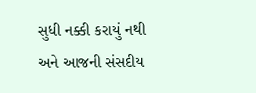સુધી નક્કી કરાયું નથી અને આજની સંસદીય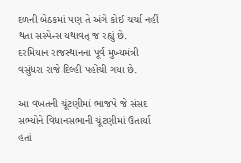દળની બેઠકમાં પણ તે અંગે કોઈ ચર્ચા નહીં થતા સસ્પેન્સ યથાવત્ જ રહ્યું છે. દરમિયાન રાજસ્થાનના પૂર્વ મુખ્યમંત્રી વસુંધરા રાજે દિલ્હી પહોંચી ગયા છે.

આ વખતની ચૂંટણીમાં ભાજપે જે સંસદ સભ્યોને વિધાનસભાની ચૂંટણીમાં ઉતાર્યા હતાં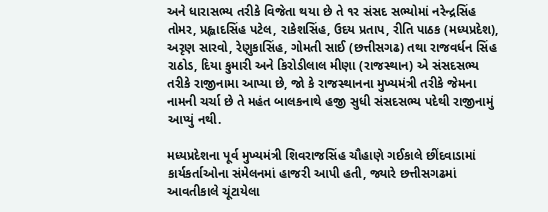અને ધારાસભ્ય તરીકે વિજેતા થયા છે તે ૧ર સંસદ સભ્યોમાં નરેન્દ્રસિંહ તોમર, પ્રહ્લાદસિંહ પટેલ, રાકેશસિંહ, ઉદય પ્રતાપ, રીતિ પાઠક (મધ્યપ્રદેશ), અરૃણ સારવો, રેણુકાસિંહ, ગોમતી સાઈ (છત્તીસગઢ) તથા રાજવર્ધન સિંહ રાઠોડ, દિયા કુમારી અને કિરોડીલાલ મીણા (રાજસ્થાન) એ સંસદસભ્ય તરીકે રાજીનામા આપ્યા છે, જો કે રાજસ્થાનના મુખ્યમંત્રી તરીકે જેમના નામની ચર્ચા છે તે મહંત બાલકનાથે હજી સુધી સંસદસભ્ય પદેથી રાજીનામું આપ્યું નથી.

મધ્યપ્રદેશના પૂર્વ મુખ્યમંત્રી શિવરાજસિંહ ચૌહાણે ગઈકાલે છીંદવાડામાં કાર્યકર્તાઓના સંમેલનમાં હાજરી આપી હતી, જ્યારે છત્તીસગઢમાં આવતીકાલે ચૂંટાયેલા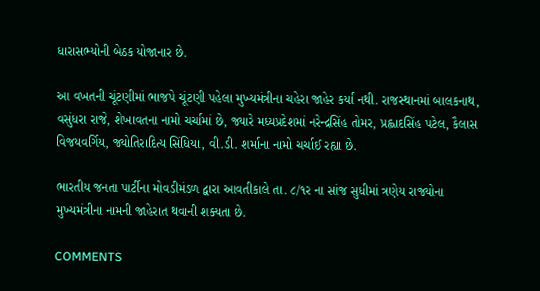ધારાસભ્યોની બેઠક યોજાનાર છે.

આ વખતની ચૂંટણીમાં ભાજપે ચૂંટણી પહેલા મુખ્યમંત્રીના ચહેરા જાહેર કર્યા નથી. રાજસ્થાનમાં બાલકનાથ, વસુંધરા રાજે, શેખાવતના નામો ચર્ચામાં છે, જ્યારે મધ્યપ્રદેશમાં નરેન્દ્રસિંહ તોમર, પ્રહ્લાદસિંહ પટેલ, કૈલાસ વિજયવર્ગિય, જ્યોતિરાદિત્ય સિંધિયા, વી.ડી. શર્માના નામો ચર્ચાઈ રહ્યા છે.

ભારતીય જનતા પાર્ટીના મોવડીમંડળ દ્વારા આવતીકાલે તા. ૮/૧ર ના સાંજ સુધીમાં ત્રણેય રાજ્યોના મુખ્યમંત્રીના નામની જાહેરાત થવાની શક્યતા છે.

COMMENTS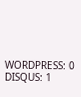WORDPRESS: 0
DISQUS: 1